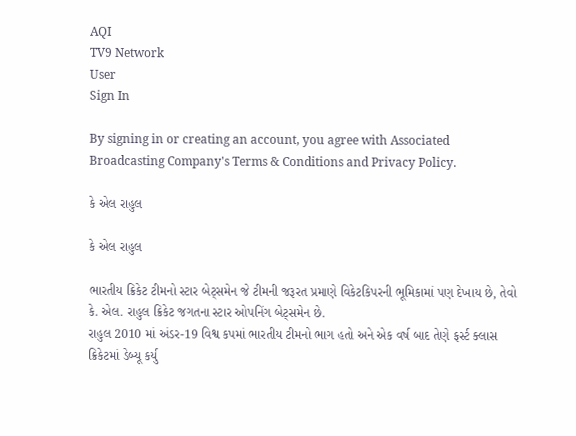AQI
TV9 Network
User
Sign In

By signing in or creating an account, you agree with Associated Broadcasting Company's Terms & Conditions and Privacy Policy.

કે એલ રાહુલ

કે એલ રાહુલ

ભારતીય ક્રિકેટ ટીમનો સ્ટાર બેટ્સમેન જે ટીમની જરૂરત પ્રમાણે વિકેટકિપરની ભૂમિકામાં પણ દેખાય છે, તેવો કે. એલ. રાહુલ ક્રિકેટ જગતના સ્ટાર ઓપનિંગ બેટ્સમેન છે.
રાહુલ 2010 માં અંડર-19 વિશ્વ કપમાં ભારતીય ટીમનો ભાગ હતો અને એક વર્ષ બાદ તેણે ફર્સ્ટ ક્લાસ ક્રિકેટમાં ડેબ્યૂ કર્યુ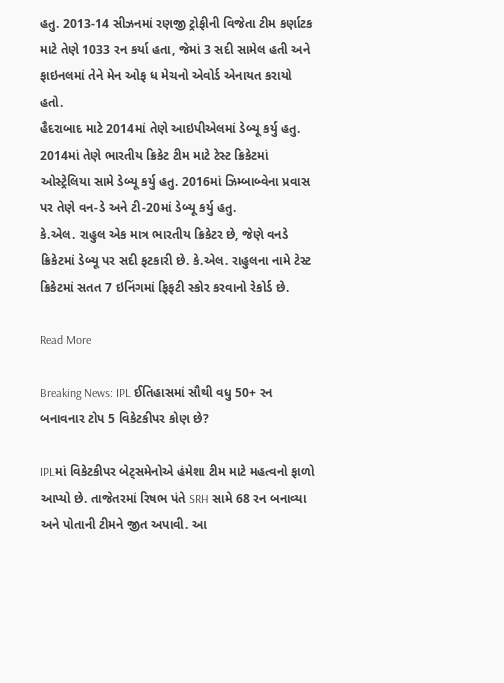હતુ. 2013-14 સીઝનમાં રણજી ટ્રોફીની વિજેતા ટીમ કર્ણાટક માટે તેણે 1033 રન કર્યા હતા, જેમાં 3 સદી સામેલ હતી અને ફાઇનલમાં તેને મેન ઓફ ધ મેચનો એવોર્ડ એનાયત કરાયો હતો.
હૈદરાબાદ માટે 2014માં તેણે આઇપીએલમાં ડેબ્યૂ કર્યુ હતુ. 2014માં તેણે ભારતીય ક્રિકેટ ટીમ માટે ટેસ્ટ ક્રિકેટમાં ઓસ્ટ્રેલિયા સામે ડેબ્યૂ કર્યુ હતુ. 2016માં ઝિમ્બાબ્વેના પ્રવાસ પર તેણે વન-ડે અને ટી-20માં ડેબ્યૂ કર્યુ હતુ.
કે.એલ. રાહુલ એક માત્ર ભારતીય ક્રિકેટર છે, જેણે વનડે ક્રિકેટમાં ડેબ્યૂ પર સદી ફટકારી છે. કે.એલ. રાહુલના નામે ટેસ્ટ ક્રિકેટમાં સતત 7 ઇનિંગમાં ફિફટી સ્કોર કરવાનો રેકોર્ડ છે.

Read More

Breaking News: IPL ઈતિહાસમાં સૌથી વધુ 50+ રન બનાવનાર ટોપ 5 વિકેટકીપર કોણ છે?

IPLમાં વિકેટકીપર બેટ્સમેનોએ હંમેશા ટીમ માટે મહત્વનો ફાળો આપ્યો છે. તાજેતરમાં રિષભ પંતે SRH સામે 68 રન બનાવ્યા અને પોતાની ટીમને જીત અપાવી. આ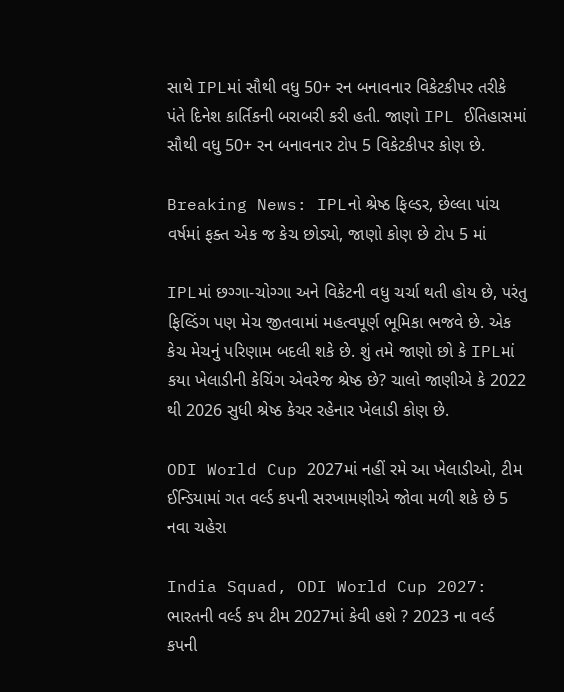સાથે IPLમાં સૌથી વધુ 50+ રન બનાવનાર વિકેટકીપર તરીકે પંતે દિનેશ કાર્તિકની બરાબરી કરી હતી. જાણો IPL ઈતિહાસમાં સૌથી વધુ 50+ રન બનાવનાર ટોપ 5 વિકેટકીપર કોણ છે.

Breaking News: IPLનો શ્રેષ્ઠ ફિલ્ડર, છેલ્લા પાંચ વર્ષમાં ફક્ત એક જ કેચ છોડ્યો, જાણો કોણ છે ટોપ 5 માં

IPLમાં છગ્ગા-ચોગ્ગા અને વિકેટની વધુ ચર્ચા થતી હોય છે, પરંતુ ફિલ્ડિંગ પણ મેચ જીતવામાં મહત્વપૂર્ણ ભૂમિકા ભજવે છે. એક કેચ મેચનું પરિણામ બદલી શકે છે. શું તમે જાણો છો કે IPLમાં કયા ખેલાડીની કેચિંગ એવરેજ શ્રેષ્ઠ છે? ચાલો જાણીએ કે 2022 થી 2026 સુધી શ્રેષ્ઠ કેચર રહેનાર ખેલાડી કોણ છે.

ODI World Cup 2027માં નહીં રમે આ ખેલાડીઓ, ટીમ ઈન્ડિયામાં ગત વર્લ્ડ કપની સરખામણીએ જોવા મળી શકે છે 5 નવા ચહેરા

India Squad, ODI World Cup 2027: ભારતની વર્લ્ડ કપ ટીમ 2027માં કેવી હશે ? 2023 ના વર્લ્ડ કપની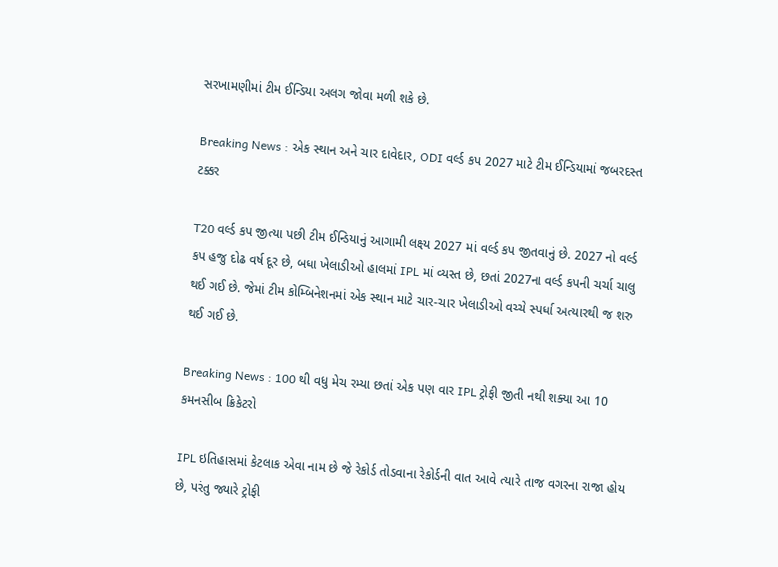સરખામણીમાં ટીમ ઈન્ડિયા અલગ જોવા મળી શકે છે.

Breaking News : એક સ્થાન અને ચાર દાવેદાર, ODI વર્લ્ડ કપ 2027 માટે ટીમ ઈન્ડિયામાં જબરદસ્ત ટક્કર

T20 વર્લ્ડ કપ જીત્યા પછી ટીમ ઈન્ડિયાનું આગામી લક્ષ્ય 2027 માં વર્લ્ડ કપ જીતવાનું છે. 2027 નો વર્લ્ડ કપ હજુ દોઢ વર્ષ દૂર છે, બધા ખેલાડીઓ હાલમાં IPL માં વ્યસ્ત છે, છતાં 2027ના વર્લ્ડ કપની ચર્ચા ચાલુ થઈ ગઈ છે. જેમાં ટીમ કોમ્બિનેશનમાં એક સ્થાન માટે ચાર-ચાર ખેલાડીઓ વચ્ચે સ્પર્ધા અત્યારથી જ શરુ થઈ ગઈ છે.

Breaking News : 100 થી વધુ મેચ રમ્યા છતાં એક પણ વાર IPL ટ્રોફી જીતી નથી શક્યા આ 10 કમનસીબ ક્રિકેટરો

IPL ઇતિહાસમાં કેટલાક એવા નામ છે જે રેકોર્ડ તોડવાના રેકોર્ડની વાત આવે ત્યારે તાજ વગરના રાજા હોય છે, પરંતુ જ્યારે ટ્રોફી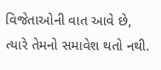વિજેતાઓની વાત આવે છે, ત્યારે તેમનો સમાવેશ થતો નથી.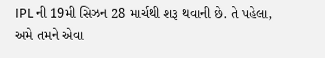IPL ની 19મી સિઝન 28 માર્ચથી શરૂ થવાની છે. તે પહેલા, અમે તમને એવા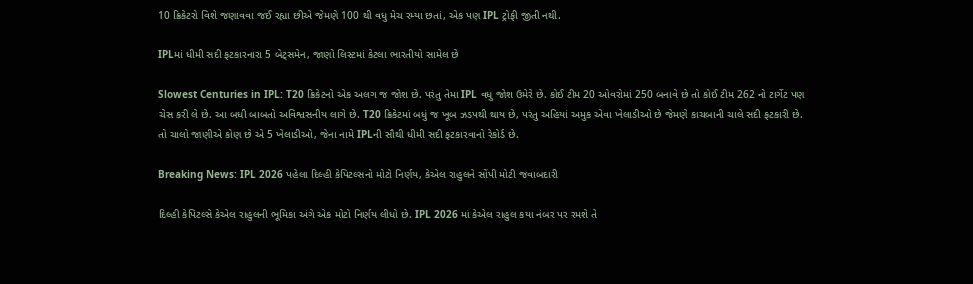10 ક્રિકેટરો વિશે જણાવવા જઈ રહ્યા છીએ જેમણે 100 થી વધુ મેચ રમ્યા છતાં, એક પણ IPL ટ્રોફી જીતી નથી.

IPLમાં ધીમી સદી ફટકારનારા 5 બેટ્સમેન, જાણો લિસ્ટમાં કેટલા ભારતીયો સામેલ છે

Slowest Centuries in IPL: T20 ક્રિકેટનો એક અલગ જ જોશ છે. પરંતુ તેમા IPL વધુ જોશ ઉમેરે છે. કોઈ ટીમ 20 ઓવરોમાં 250 બનાવે છે તો કોઈ ટીમ 262 નો ટાર્ગેટ પણ ચેસ કરી લે છે. આ બધી બાબતો અવિશ્વસનીય લાગે છે. T20 ક્રિકેટમાં બધું જ ખૂબ ઝડપથી થાય છે, પરંતુ અહિયાં અમુક એવા ખેલાડીઓ છે જેમણે કાચબાની ચાલે સદી ફટકારી છે. તો ચાલો જાણીએ કોણ છે એ 5 ખેલાડીઓ, જેના નામે IPLની સૌથી ધીમી સદી ફટકારવાનો રેકોર્ડ છે.

Breaking News: IPL 2026 પહેલા દિલ્હી કેપિટલ્સનો મોટો નિર્ણય, કેએલ રાહુલને સોંપી મોટી જવાબદારી

દિલ્હી કેપિટલ્સે કેએલ રાહુલની ભૂમિકા અંગે એક મોટો નિર્ણય લીધો છે. IPL 2026 માં કેએલ રાહુલ કયા નંબર પર રમશે તે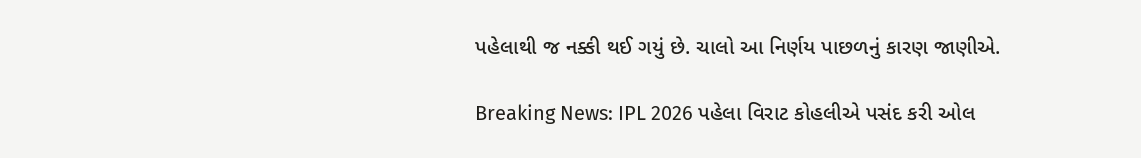પહેલાથી જ નક્કી થઈ ગયું છે. ચાલો આ નિર્ણય પાછળનું કારણ જાણીએ.

Breaking News: IPL 2026 પહેલા વિરાટ કોહલીએ પસંદ કરી ઓલ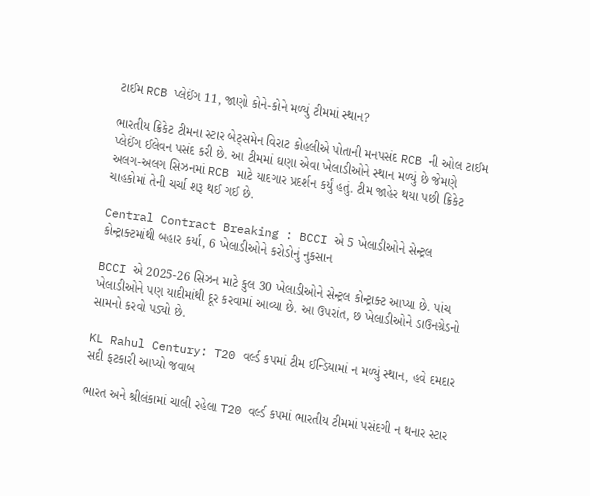ટાઈમ RCB પ્લેઈંગ 11, જાણો કોને-કોને મળ્યું ટીમમાં સ્થાન?

ભારતીય ક્રિકેટ ટીમના સ્ટાર બેટ્સમેન વિરાટ કોહલીએ પોતાની મનપસંદ RCB ની ઓલ ટાઈમ પ્લેઈંગ ઈલેવન પસંદ કરી છે. આ ટીમમાં ઘણા એવા ખેલાડીઓને સ્થાન મળ્યું છે જેમણે અલગ-અલગ સિઝનમાં RCB માટે યાદગાર પ્રદર્શન કર્યું હતું. ટીમ જાહેર થયા પછી ક્રિકેટ ચાહકોમાં તેની ચર્ચા શરૂ થઈ ગઈ છે.

Central Contract Breaking : BCCI એ 5 ખેલાડીઓને સેન્ટ્રલ કોન્ટ્રાક્ટમાંથી બહાર કર્યા, 6 ખેલાડીઓને કરોડોનું નુકસાન

BCCI એ 2025-26 સિઝન માટે કુલ 30 ખેલાડીઓને સેન્ટ્રલ કોન્ટ્રાક્ટ આપ્યા છે. પાંચ ખેલાડીઓને પણ યાદીમાંથી દૂર કરવામાં આવ્યા છે. આ ઉપરાંત, છ ખેલાડીઓને ડાઉનગ્રેડનો સામનો કરવો પડ્યો છે.

KL Rahul Century: T20 વર્લ્ડ કપમાં ટીમ ઈન્ડિયામાં ન મળ્યું સ્થાન, હવે દમદાર સદી ફટકારી આપ્યો જવાબ

ભારત અને શ્રીલંકામાં ચાલી રહેલા T20 વર્લ્ડ કપમાં ભારતીય ટીમમાં પસંદગી ન થનાર સ્ટાર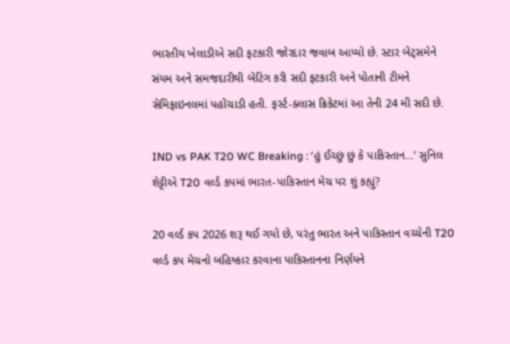ભારતીય ખેલાડીએ સદી ફટકારી જોરદાર જવાબ આપ્યો છે. સ્ટાર બેટ્સમેને સંયમ અને સમજદારીથી બેટિંગ કરી સદી ફટકારી અને પોતાની ટીમને સેમિફાઇનલમાં પહોંચાડી હતી. ફર્સ્ટ-ક્લાસ ક્રિકેટમાં આ તેની 24 મી સદી છે.

IND vs PAK T20 WC Breaking : ‘હું ઈચ્છું છું કે પાકિસ્તાન…’ સુનિલ શેટ્ટીએ T20 વર્લ્ડ કપમાં ભારત-પાકિસ્તાન મેચ પર શું કહ્યું?

20 વર્લ્ડ કપ 2026 શરૂ થઈ ગયો છે, પરંતુ ભારત અને પાકિસ્તાન વચ્ચેની T20 વર્લ્ડ કપ મેચનો બહિષ્કાર કરવાના પાકિસ્તાનના નિર્ણયને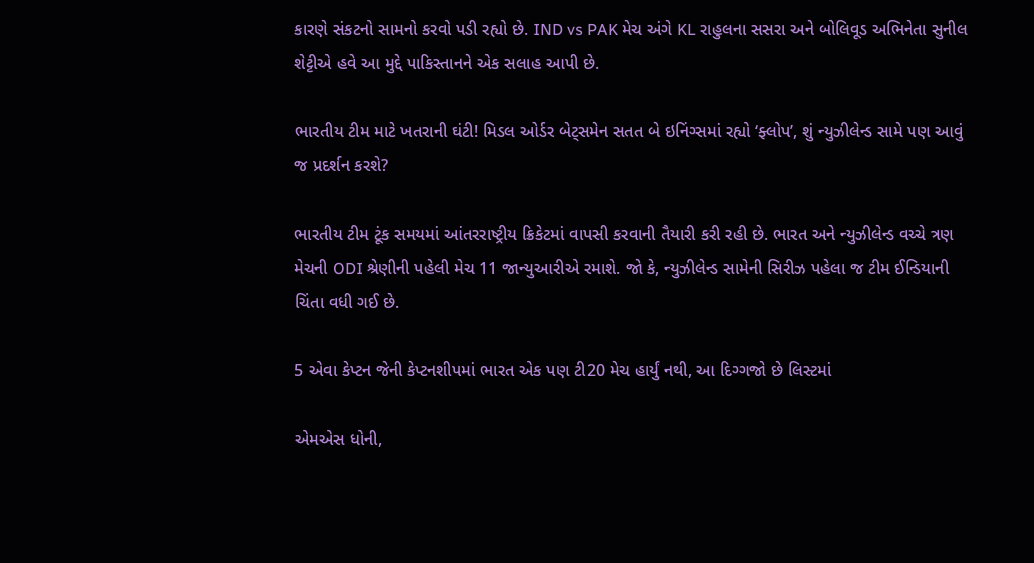કારણે સંકટનો સામનો કરવો પડી રહ્યો છે. IND vs PAK મેચ અંગે KL રાહુલના સસરા અને બોલિવૂડ અભિનેતા સુનીલ શેટ્ટીએ હવે આ મુદ્દે પાકિસ્તાનને એક સલાહ આપી છે.

ભારતીય ટીમ માટે ખતરાની ઘંટી! મિડલ ઓર્ડર બેટ્સમેન સતત બે ઇનિંગ્સમાં રહ્યો ‘ફ્લોપ’, શું ન્યુઝીલેન્ડ સામે પણ આવું જ પ્રદર્શન કરશે?

ભારતીય ટીમ ટૂંક સમયમાં આંતરરાષ્ટ્રીય ક્રિકેટમાં વાપસી કરવાની તૈયારી કરી રહી છે. ભારત અને ન્યુઝીલેન્ડ વચ્ચે ત્રણ મેચની ODI શ્રેણીની પહેલી મેચ 11 જાન્યુઆરીએ રમાશે. જો કે, ન્યુઝીલેન્ડ સામેની સિરીઝ પહેલા જ ટીમ ઈન્ડિયાની ચિંતા વધી ગઈ છે.

5 એવા કેપ્ટન જેની કેપ્ટનશીપમાં ભારત એક પણ ટી20 મેચ હાર્યું નથી, આ દિગ્ગજો છે લિસ્ટમાં

એમએસ ધોની,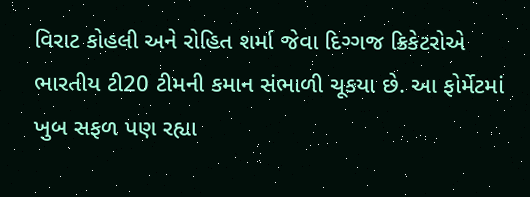વિરાટ કોહલી અને રોહિત શર્મા જેવા દિગ્ગજ ક્રિકેટરોએ ભારતીય ટી20 ટીમની કમાન સંભાળી ચૂકયા છે. આ ફોર્મેટમાં ખુબ સફળ પણ રહ્યા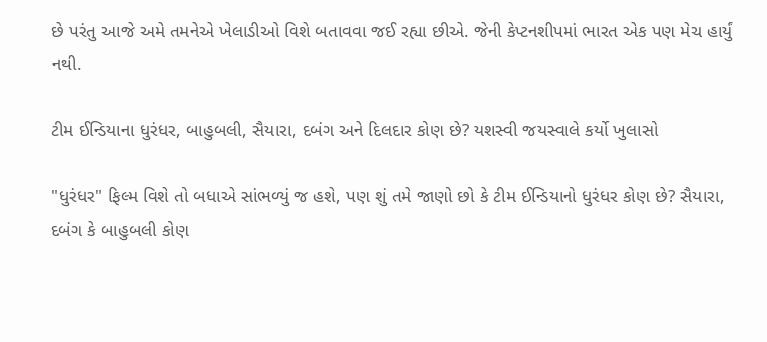છે પરંતુ આજે અમે તમનેએ ખેલાડીઓ વિશે બતાવવા જઈ રહ્યા છીએ. જેની કેપ્ટનશીપમાં ભારત એક પણ મેચ હાર્યું નથી.

ટીમ ઈન્ડિયાના ધુરંધર, બાહુબલી, સૈયારા, દબંગ અને દિલદાર કોણ છે? યશસ્વી જયસ્વાલે કર્યો ખુલાસો

"ધુરંધર" ફિલ્મ વિશે તો બધાએ સાંભળ્યું જ હશે, પણ શું તમે જાણો છો કે ટીમ ઈન્ડિયાનો ધુરંધર કોણ છે? સૈયારા, દબંગ કે બાહુબલી કોણ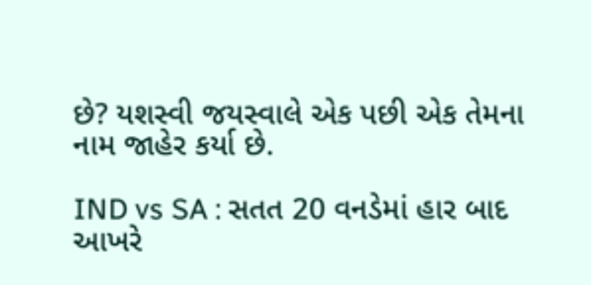છે? યશસ્વી જયસ્વાલે એક પછી એક તેમના નામ જાહેર કર્યા છે.

IND vs SA : સતત 20 વનડેમાં હાર બાદ આખરે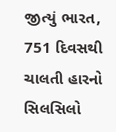જીત્યું ભારત, 751 દિવસથી ચાલતી હારનો સિલસિલો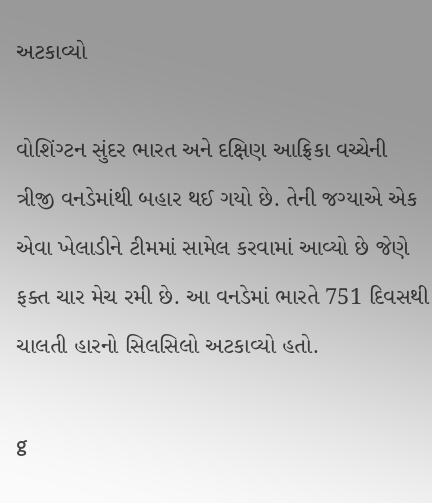અટકાવ્યો

વોશિંગ્ટન સુંદર ભારત અને દક્ષિણ આફ્રિકા વચ્ચેની ત્રીજી વનડેમાંથી બહાર થઈ ગયો છે. તેની જગ્યાએ એક એવા ખેલાડીને ટીમમાં સામેલ કરવામાં આવ્યો છે જેણે ફક્ત ચાર મેચ રમી છે. આ વનડેમાં ભારતે 751 દિવસથી ચાલતી હારનો સિલસિલો અટકાવ્યો હતો.

g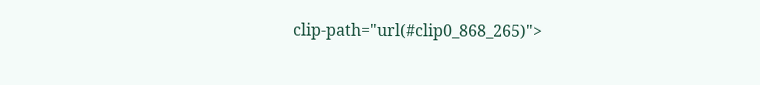clip-path="url(#clip0_868_265)">